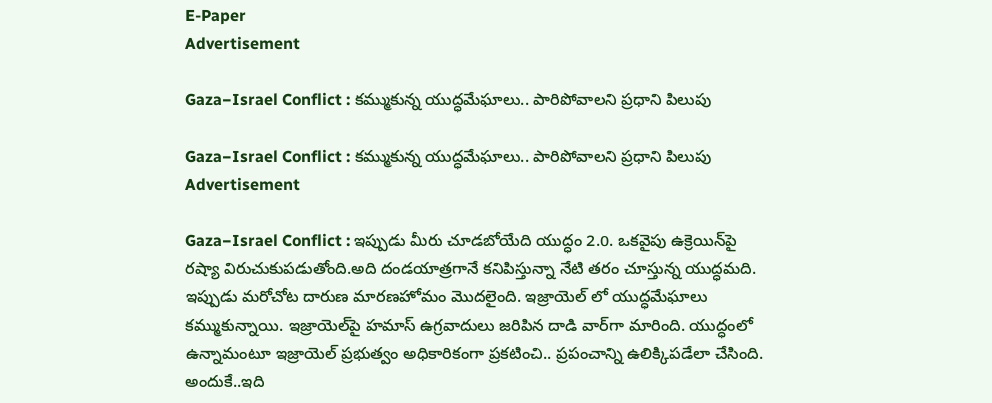E-Paper
Advertisement

Gaza−Israel Conflict : కమ్ముకున్న యుద్ధమేఘాలు.. పారిపోవాలని ప్రధాని పిలుపు

Gaza−Israel Conflict : కమ్ముకున్న యుద్ధమేఘాలు.. పారిపోవాలని ప్రధాని పిలుపు
Advertisement

Gaza−Israel Conflict : ఇప్పుడు మీరు చూడబోయేది యుద్ధం 2.0. ఒకవైపు ఉక్రెయిన్‌పై రష్యా విరుచుకుపడుతోంది.అది దండయాత్రగానే కనిపిస్తున్నా నేటి తరం చూస్తున్న యుద్ధమది. ఇప్పుడు మరోచోట దారుణ మారణహోమం మొదలైంది. ఇజ్రాయెల్ లో యుద్ధమేఘాలు కమ్ముకున్నాయి. ఇజ్రాయెల్‌పై హమాస్ ఉగ్రవాదులు జరిపిన దాడి వార్‌గా మారింది. యుద్ధంలో ఉన్నామంటూ ఇజ్రాయెల్ ప్రభుత్వం అధికారికంగా ప్రకటించి.. ప్రపంచాన్ని ఉలిక్కిపడేలా చేసింది. అందుకే..ఇది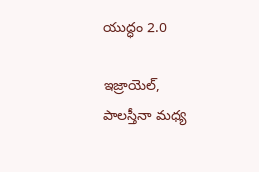యుద్ధం 2.0

ఇజ్రాయెల్‌, పాలస్తీనా మధ్య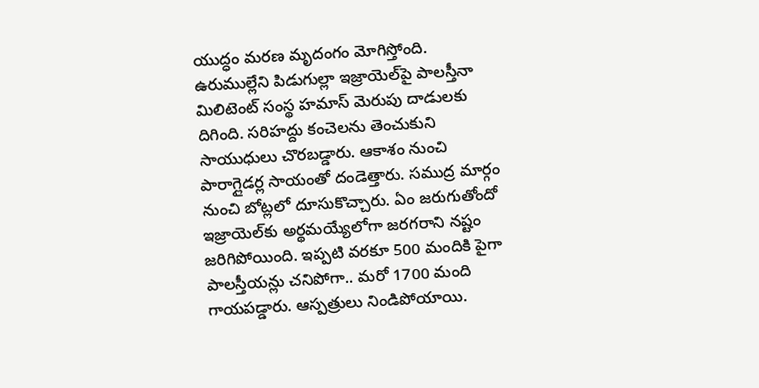యుద్ధం మరణ మృదంగం మోగిస్తోంది. ఉరుముల్లేని పిడుగుల్లా ఇజ్రాయెల్‌పై పాలస్తీనా మిలిటెంట్‌ సంస్థ హమాస్‌ మెరుపు దాడులకు దిగింది. సరిహద్దు కంచెలను తెంచుకుని సాయుధులు చొరబడ్డారు. ఆకాశం నుంచి పారాగ్లైడర్ల సాయంతో దండెత్తారు. సముద్ర మార్గం నుంచి బోట్లలో దూసుకొచ్చారు. ఏం జరుగుతోందో ఇజ్రాయెల్‌కు అర్థమయ్యేలోగా జరగరాని నష్టం జరిగిపోయింది. ఇప్పటి వరకూ 500 మందికి పైగా పాలస్తీయన్లు చనిపోగా.. మరో 1700 మంది గాయపడ్డారు. ఆస్పత్రులు నిండిపోయాయి.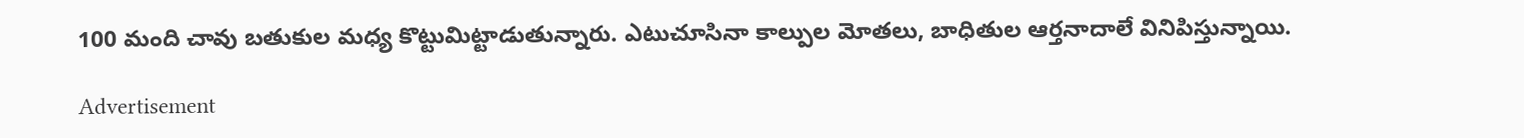100 మంది చావు బతుకుల మధ్య కొట్టుమిట్టాడుతున్నారు. ఎటుచూసినా కాల్పుల మోతలు, బాధితుల ఆర్తనాదాలే వినిపిస్తున్నాయి.

Advertisement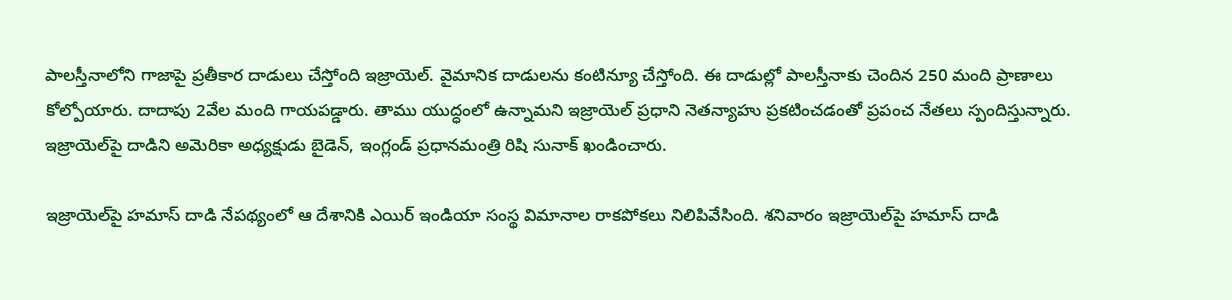పాలస్తీనాలోని గాజాపై ప్రతీకార దాడులు చేస్తోంది ఇజ్రాయెల్. వైమానిక దాడులను కంటిన్యూ చేస్తోంది. ఈ దాడుల్లో పాలస్తీనాకు చెందిన 250 మంది ప్రాణాలు కోల్పోయారు. దాదాపు 2వేల మంది గాయపడ్డారు. తాము యుద్ధంలో ఉన్నామని ఇజ్రాయెల్‌ ప్రధాని నెతన్యాహు ప్రకటించడంతో ప్రపంచ నేతలు స్పందిస్తున్నారు. ఇజ్రాయెల్‌పై దాడిని అమెరికా అధ్యక్షుడు బైడెన్‌, ఇంగ్లండ్ ప్రధానమంత్రి రిషి సునాక్‌ ఖండించారు.

ఇజ్రాయెల్‌పై హమాస్ దాడి నేపథ్యంలో ఆ దేశానికి ఎయిర్ ఇండియా సంస్థ విమానాల రాకపోకలు నిలిపివేసింది. శనివారం ఇజ్రాయెల్‌పై హమాస్ దాడి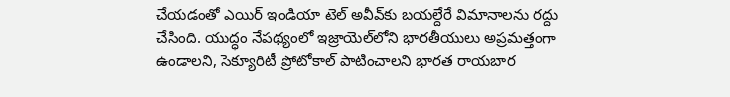చేయడంతో ఎయిర్ ఇండియా టెల్ అవీవ్‌కు బయల్దేరే విమానాలను రద్దు చేసింది. యుద్ధం నేపథ్యంలో ఇజ్రాయెల్‌లోని భారతీయులు అప్రమత్తంగా ఉండాలని, సెక్యూరిటీ ప్రోటోకాల్‌ పాటించాలని భారత రాయబార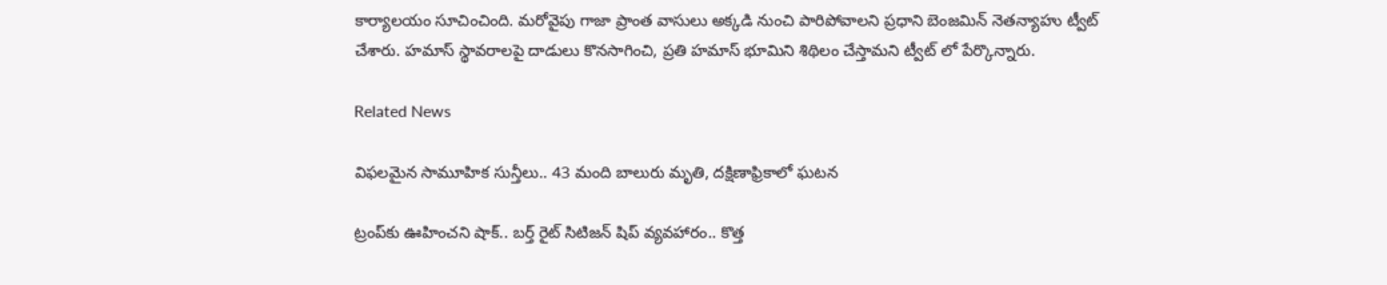కార్యాలయం సూచించింది. మరోవైపు గాజా ప్రాంత వాసులు అక్కడి నుంచి పారిపోవాలని ప్రధాని బెంజమిన్ నెతన్యాహు ట్వీట్ చేశారు. హమాస్ స్థావరాలపై దాడులు కొనసాగించి, ప్రతి హమాస్ భూమిని శిథిలం చేస్తామని ట్వీట్ లో పేర్కొన్నారు.

Related News

విఫలమైన సామూహిక సున్తీలు.. 43 మంది బాలురు మృతి, దక్షిణాఫ్రికాలో ఘటన

ట్రంప్‌‌కు ఊహించని షాక్‌.. బర్త్ రైట్ సిటిజన్ షిప్ వ్యవహారం.. కొత్త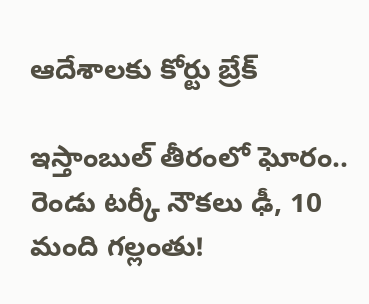ఆదేశాలకు కోర్టు బ్రేక్

ఇస్తాంబుల్ తీరంలో ఘోరం.. రెండు టర్కీ నౌకలు ఢీ, 10 మంది గల్లంతు!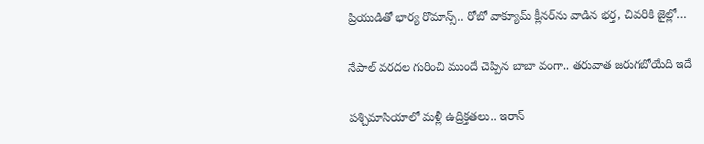ప్రియుడితో భార్య రొమాన్స్.. రోబో వాక్యూమ్ క్లీనర్‌ను వాడిన భర్త, చివరికి జైల్లో…

నేపాల్ వరదల గురించి ముందే చెప్పిన బాబా వంగా.. తరువాత జరుగబోయేది ఇదే

పశ్చిమాసియాలో మళ్లీ ఉద్రిక్తతలు.. ఇరాన్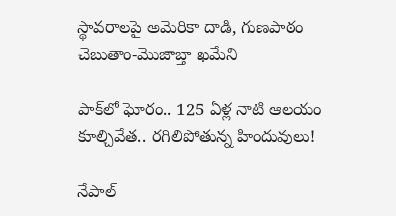స్థావరాలపై అమెరికా దాడి, గుణపాఠం చెబుతాం-మొజాబ్తా ఖమేని

పాక్‌లో ఘోరం.. 125 ఏళ్ల నాటి ఆలయం కూల్చివేత.. రగిలిపోతున్న హిందువులు!

నేపాల్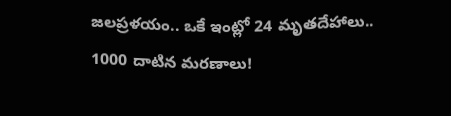జలప్రళయం.. ఒకే ఇంట్లో 24 మృతదేహాలు.. 1000 దాటిన మరణాలు!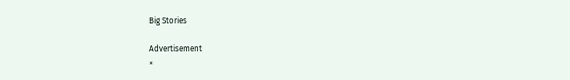Big Stories

Advertisement
×